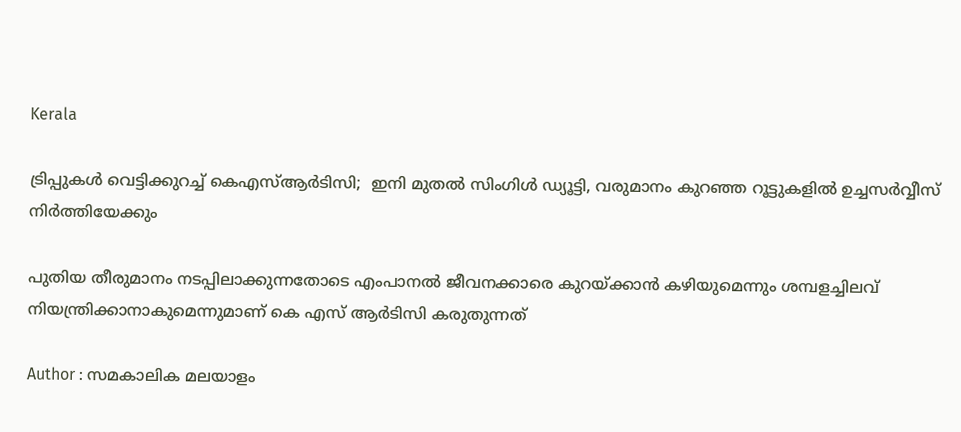Kerala

ട്രിപ്പുകള്‍ വെട്ടിക്കുറച്ച് കെഎസ്ആര്‍ടിസി;  ഇനി മുതല്‍ സിംഗിള്‍ ഡ്യൂട്ടി, വരുമാനം കുറഞ്ഞ റൂട്ടുകളില്‍ ഉച്ചസര്‍വ്വീസ് നിര്‍ത്തിയേക്കും

പുതിയ തീരുമാനം നടപ്പിലാക്കുന്നതോടെ എംപാനല്‍ ജീവനക്കാരെ കുറയ്ക്കാന്‍ കഴിയുമെന്നും ശമ്പളച്ചിലവ് നിയന്ത്രിക്കാനാകുമെന്നുമാണ് കെ എസ് ആര്‍ടിസി കരുതുന്നത്

Author : സമകാലിക മലയാളം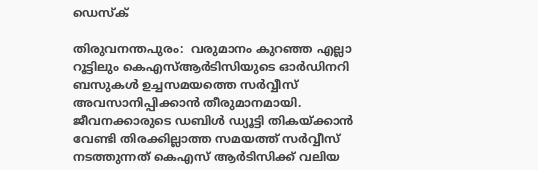ഡെസ്ക്

തിരുവനന്തപുരം:  വരുമാനം കുറഞ്ഞ എല്ലാ റൂട്ടിലും കെഎസ്ആര്‍ടിസിയുടെ ഓര്‍ഡിനറി ബസുകള്‍ ഉച്ചസമയത്തെ സര്‍വ്വീസ് അവസാനിപ്പിക്കാന്‍ തീരുമാനമായി. ജീവനക്കാരുടെ ഡബിള്‍ ഡ്യൂട്ടി തികയ്ക്കാന്‍ വേണ്ടി തിരക്കില്ലാത്ത സമയത്ത് സര്‍വ്വീസ് നടത്തുന്നത് കെഎസ് ആര്‍ടിസിക്ക് വലിയ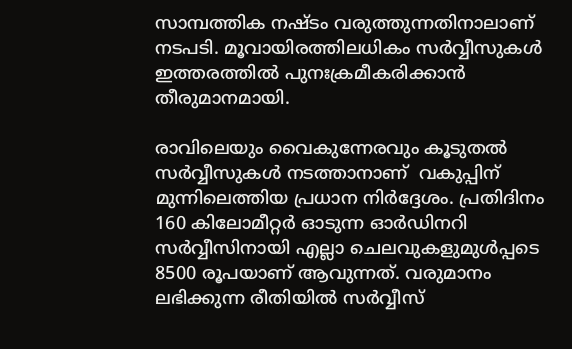സാമ്പത്തിക നഷ്ടം വരുത്തുന്നതിനാലാണ് നടപടി. മൂവായിരത്തിലധികം സര്‍വ്വീസുകള്‍ ഇത്തരത്തില്‍ പുനഃക്രമീകരിക്കാന്‍ തീരുമാനമായി.

രാവിലെയും വൈകുന്നേരവും കൂടുതല്‍ സര്‍വ്വീസുകള്‍ നടത്താനാണ്  വകുപ്പിന് മുന്നിലെത്തിയ പ്രധാന നിര്‍ദ്ദേശം. പ്രതിദിനം 160 കിലോമീറ്റര്‍ ഓടുന്ന ഓര്‍ഡിനറി സര്‍വ്വീസിനായി എല്ലാ ചെലവുകളുമുള്‍പ്പടെ 8500 രൂപയാണ് ആവുന്നത്. വരുമാനം ലഭിക്കുന്ന രീതിയില്‍ സര്‍വ്വീസ്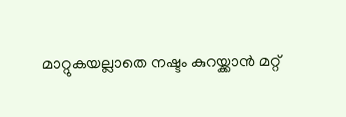മാറ്റുകയല്ലാതെ നഷ്ടം കുറയ്ക്കാന്‍ മറ്റ്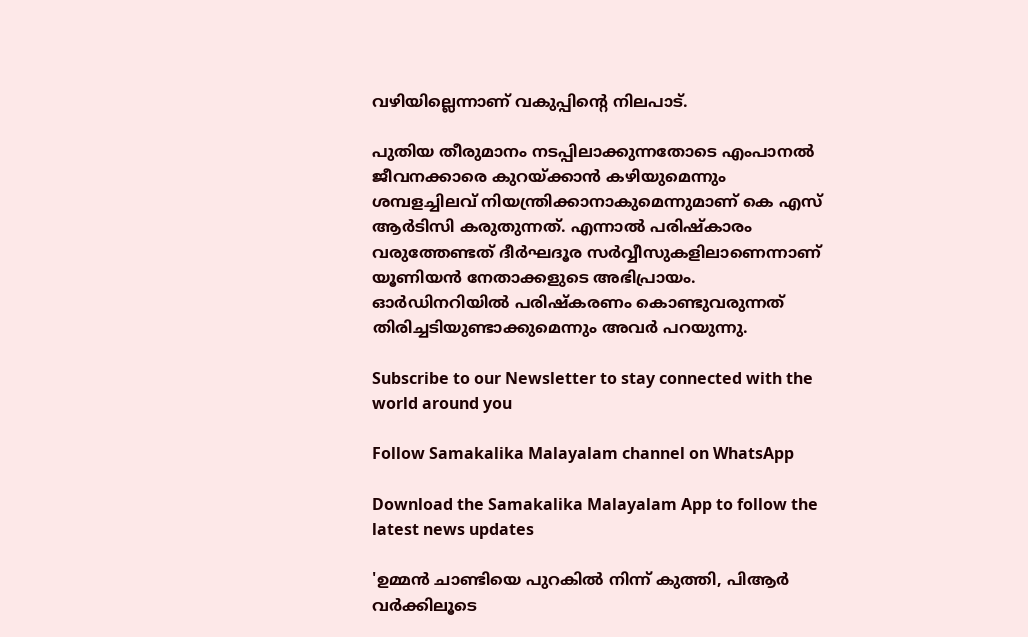വഴിയില്ലെന്നാണ് വകുപ്പിന്റെ നിലപാട്.

പുതിയ തീരുമാനം നടപ്പിലാക്കുന്നതോടെ എംപാനല്‍ ജീവനക്കാരെ കുറയ്ക്കാന്‍ കഴിയുമെന്നും ശമ്പളച്ചിലവ് നിയന്ത്രിക്കാനാകുമെന്നുമാണ് കെ എസ് ആര്‍ടിസി കരുതുന്നത്. എന്നാല്‍ പരിഷ്‌കാരം വരുത്തേണ്ടത് ദീര്‍ഘദൂര സര്‍വ്വീസുകളിലാണെന്നാണ് യൂണിയന്‍ നേതാക്കളുടെ അഭിപ്രായം. ഓര്‍ഡിനറിയില്‍ പരിഷ്‌കരണം കൊണ്ടുവരുന്നത് തിരിച്ചടിയുണ്ടാക്കുമെന്നും അവര്‍ പറയുന്നു.

Subscribe to our Newsletter to stay connected with the world around you

Follow Samakalika Malayalam channel on WhatsApp

Download the Samakalika Malayalam App to follow the latest news updates

'ഉമ്മന്‍ ചാണ്ടിയെ പുറകില്‍ നിന്ന് കുത്തി, പിആര്‍ വര്‍ക്കിലൂടെ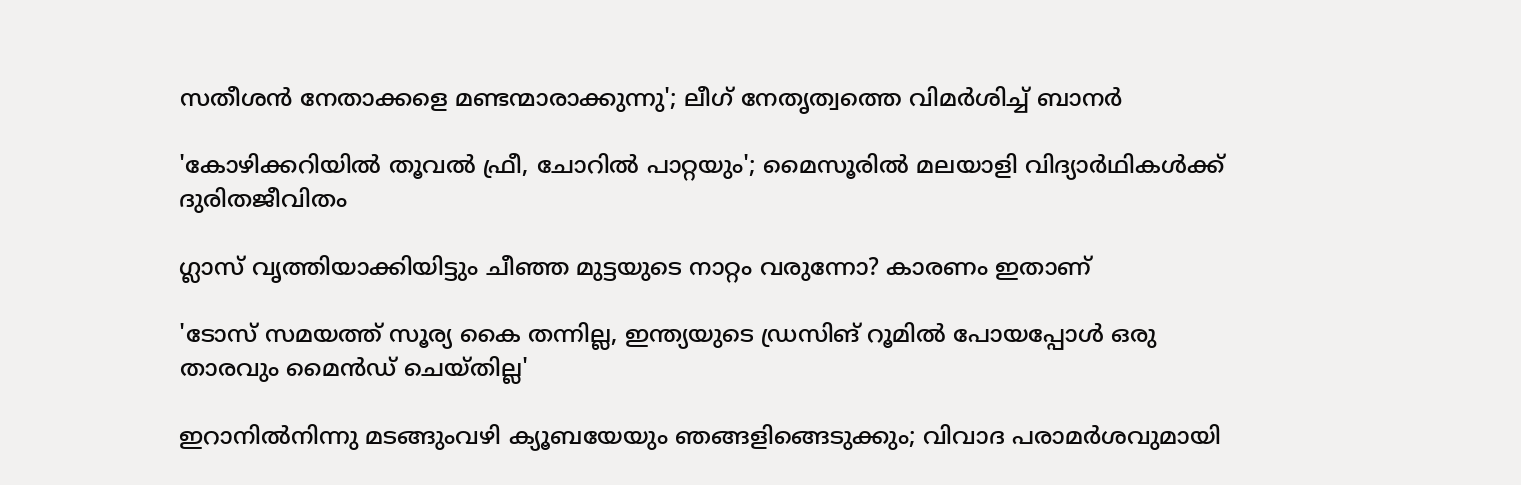സതീശന്‍ നേതാക്കളെ മണ്ടന്മാരാക്കുന്നു'; ലീഗ് നേതൃത്വത്തെ വിമര്‍ശിച്ച് ബാനര്‍

'കോഴിക്കറിയില്‍ തൂവല്‍ ഫ്രീ, ചോറില്‍ പാറ്റയും'; മൈസൂരില്‍ മലയാളി വിദ്യാര്‍ഥികള്‍ക്ക് ദുരിതജീവിതം

ഗ്ലാസ് വൃത്തിയാക്കിയിട്ടും ചീഞ്ഞ മുട്ടയുടെ നാറ്റം വരുന്നോ? കാരണം ഇതാണ്

'ടോസ് സമയത്ത് സൂര്യ കൈ തന്നില്ല, ഇന്ത്യയുടെ ഡ്രസിങ് റൂമില്‍ പോയപ്പോള്‍ ഒരു താരവും മൈന്‍ഡ് ചെയ്തില്ല'

ഇറാനില്‍നിന്നു മടങ്ങുംവഴി ക്യൂബയേയും ഞങ്ങളിങ്ങെടുക്കും; വിവാദ പരാമര്‍ശവുമായി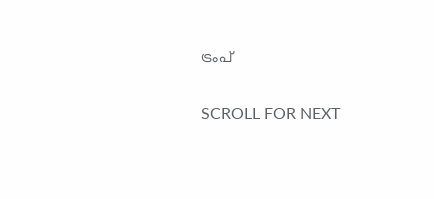ട്രംപ്

SCROLL FOR NEXT